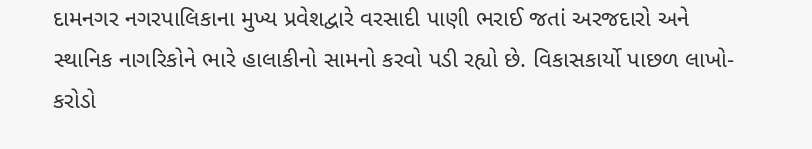દામનગર નગરપાલિકાના મુખ્ય પ્રવેશદ્વારે વરસાદી પાણી ભરાઈ જતાં અરજદારો અને સ્થાનિક નાગરિકોને ભારે હાલાકીનો સામનો કરવો પડી રહ્યો છે. વિકાસકાર્યો પાછળ લાખો-કરોડો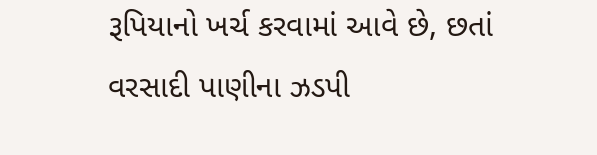રૂપિયાનો ખર્ચ કરવામાં આવે છે, છતાં વરસાદી પાણીના ઝડપી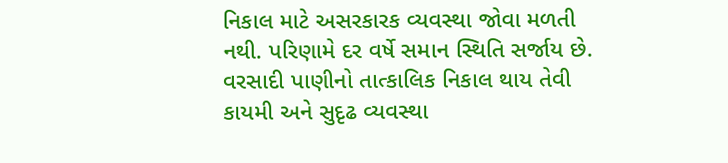નિકાલ માટે અસરકારક વ્યવસ્થા જોવા મળતી નથી. પરિણામે દર વર્ષે સમાન સ્થિતિ સર્જાય છે. વરસાદી પાણીનો તાત્કાલિક નિકાલ થાય તેવી કાયમી અને સુદૃઢ વ્યવસ્થા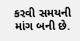કરવી સમયની માંગ બની છે.